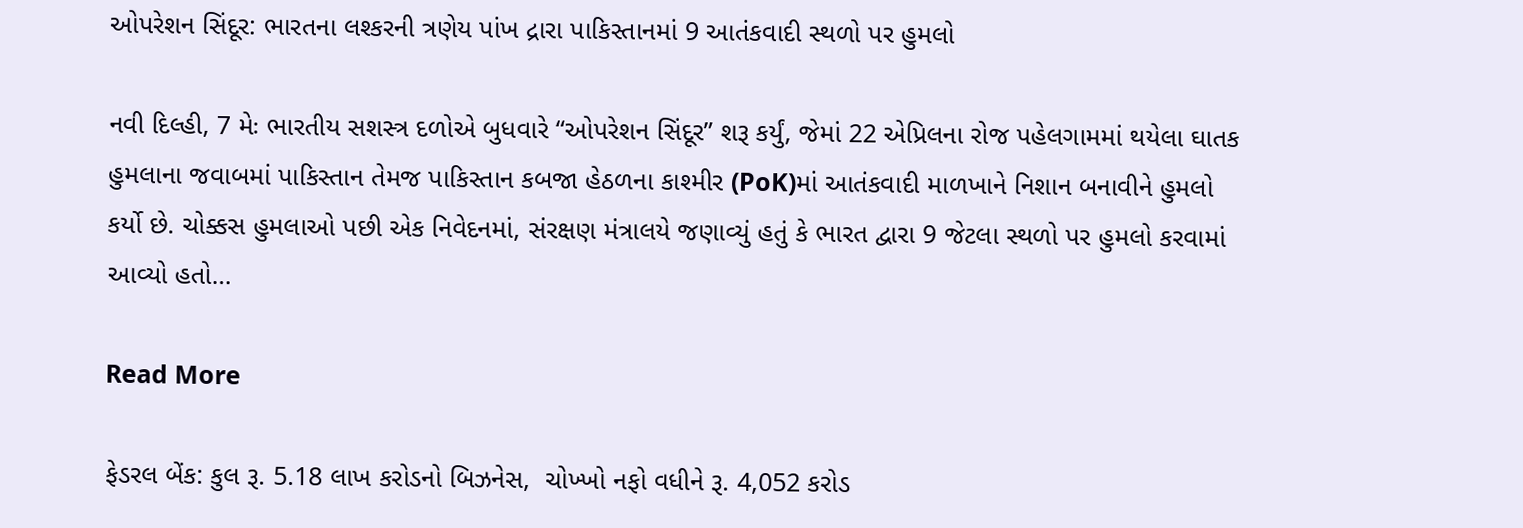ઓપરેશન સિંદૂર: ભારતના લશ્કરની ત્રણેય પાંખ દ્રારા પાકિસ્તાનમાં 9 આતંકવાદી સ્થળો પર હુમલો

નવી દિલ્હી, 7 મેઃ ભારતીય સશસ્ત્ર દળોએ બુધવારે “ઓપરેશન સિંદૂર” શરૂ કર્યું, જેમાં 22 એપ્રિલના રોજ પહેલગામમાં થયેલા ઘાતક હુમલાના જવાબમાં પાકિસ્તાન તેમજ પાકિસ્તાન કબજા હેઠળના કાશ્મીર (PoK)માં આતંકવાદી માળખાને નિશાન બનાવીને હુમલો કર્યો છે. ચોક્કસ હુમલાઓ પછી એક નિવેદનમાં, સંરક્ષણ મંત્રાલયે જણાવ્યું હતું કે ભારત દ્વારા 9 જેટલા સ્થળો પર હુમલો કરવામાં આવ્યો હતો…

Read More

ફેડરલ બેંક: કુલ રૂ. 5.18 લાખ કરોડનો બિઝનેસ,  ચોખ્ખો નફો વધીને રૂ. 4,052 કરોડ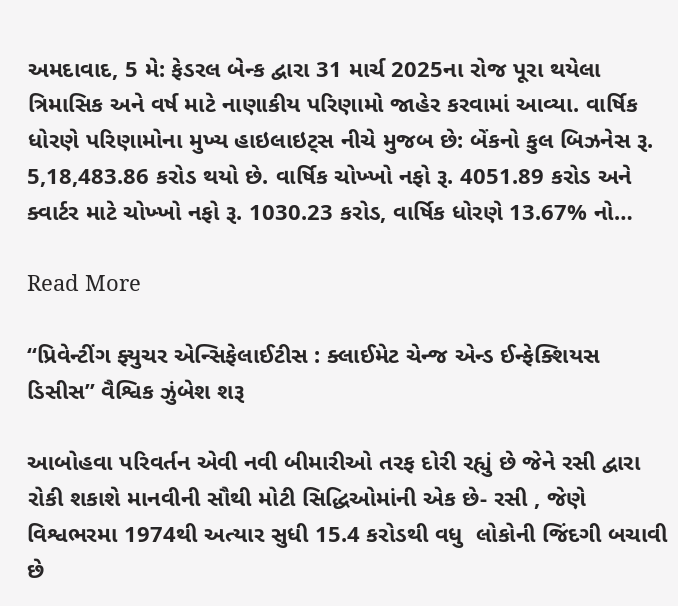અમદાવાદ, 5 મે: ફેડરલ બેન્ક દ્વારા 31 માર્ચ 2025ના રોજ પૂરા થયેલા ત્રિમાસિક અને વર્ષ માટે નાણાકીય પરિણામો જાહેર કરવામાં આવ્યા. વાર્ષિક ધોરણે પરિણામોના મુખ્ય હાઇલાઇટ્સ નીચે મુજબ છે: બેંકનો કુલ બિઝનેસ રૂ. 5,18,483.86 કરોડ થયો છે. વાર્ષિક ચોખ્ખો નફો રૂ. 4051.89 કરોડ અને ક્વાર્ટર માટે ચોખ્ખો નફો રૂ. 1030.23 કરોડ, વાર્ષિક ધોરણે 13.67% નો…

Read More

“પ્રિવેન્ટીંગ ફ્યુચર એન્સિફેલાઈટીસ : ક્લાઈમેટ ચેન્જ એન્ડ ઈન્ફેક્શિયસ ડિસીસ” વૈશ્વિક ઝુંબેશ શરૂ

આબોહવા પરિવર્તન એવી નવી બીમારીઓ તરફ દોરી રહ્યું છે જેને રસી દ્વારા રોકી શકાશે માનવીની સૌથી મોટી સિદ્ધિઓમાંની એક છે- રસી , જેણે વિશ્વભરમા 1974થી અત્યાર સુધી 15.4 કરોડથી વધુ  લોકોની જિંદગી બચાવી છે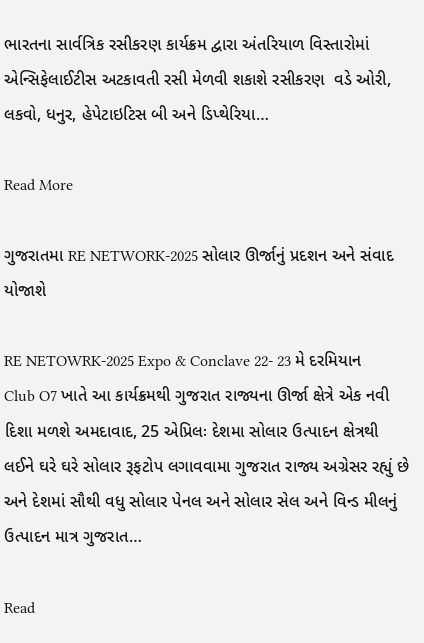ભારતના સાર્વત્રિક રસીકરણ કાર્યક્રમ દ્વારા અંતરિયાળ વિસ્તારોમાં એન્સિફેલાઈટીસ અટકાવતી રસી મેળવી શકાશે રસીકરણ  વડે ઓરી, લકવો, ધનુર, હેપેટાઇટિસ બી અને ડિપ્થેરિયા…

Read More

ગુજરાતમા RE NETWORK-2025 સોલાર ઊર્જાનું પ્રદશન અને સંવાદ યોજાશે

RE NETOWRK-2025 Expo & Conclave 22- 23 મે દરમિયાન Club O7 ખાતે આ કાર્યક્રમથી ગુજરાત રાજ્યના ઊર્જા ક્ષેત્રે એક નવી દિશા મળશે અમદાવાદ, 25 એપ્રિલઃ દેશમા સોલાર ઉત્પાદન ક્ષેત્રથી લઈને ઘરે ઘરે સોલાર રૂફટોપ લગાવવામા ગુજરાત રાજ્ય અગ્રેસર રહ્યું છે અને દેશમાં સૌથી વધુ સોલાર પેનલ અને સોલાર સેલ અને વિન્ડ મીલનું ઉત્પાદન માત્ર ગુજરાત…

Read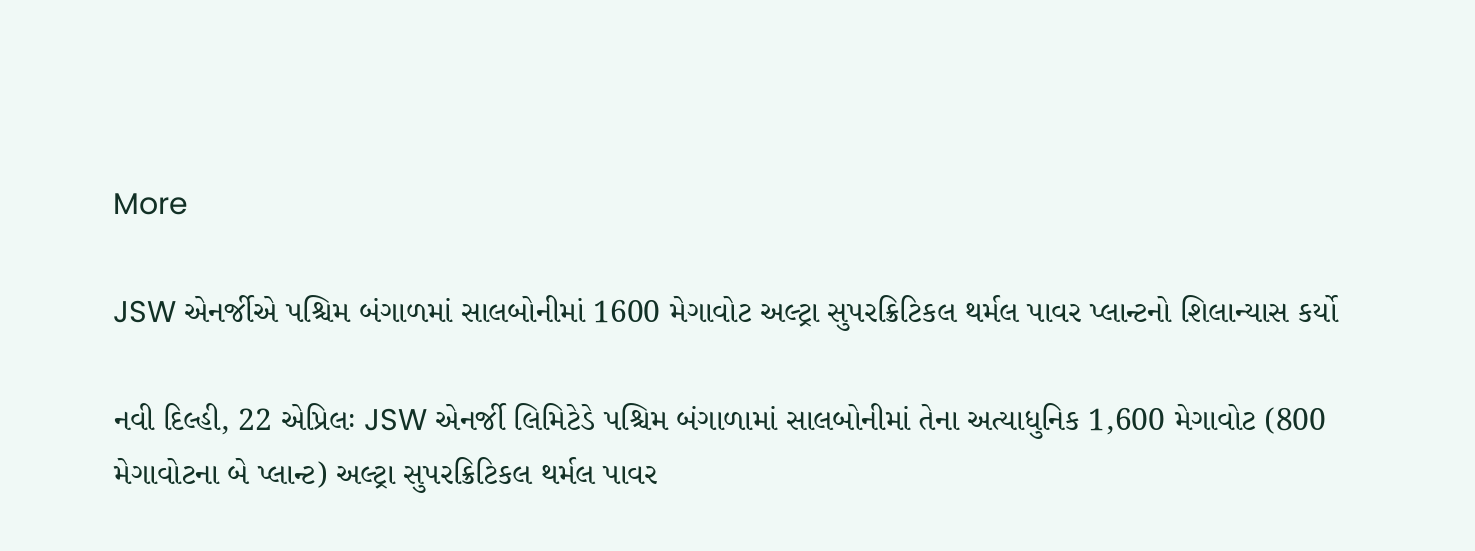More

JSW એનર્જીએ પશ્ચિમ બંગાળમાં સાલબોનીમાં 1600 મેગાવોટ અલ્ટ્રા સુપરક્રિટિકલ થર્મલ પાવર પ્લાન્ટનો શિલાન્યાસ કર્યો

નવી દિલ્હી, 22 એપ્રિલઃ JSW એનર્જી લિમિટેડે પશ્ચિમ બંગાળામાં સાલબોનીમાં તેના અત્યાધુનિક 1,600 મેગાવોટ (800 મેગાવોટના બે પ્લાન્ટ) અલ્ટ્રા સુપરક્રિટિકલ થર્મલ પાવર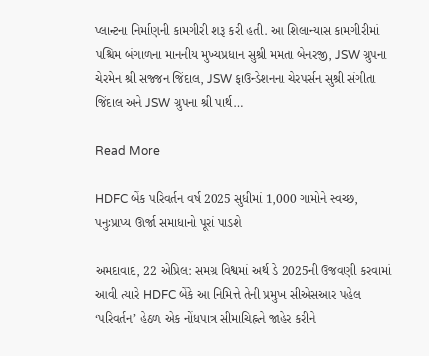પ્લાન્ટના નિર્માણની કામગીરી શરૂ કરી હતી. આ શિલાન્યાસ કામગીરીમાં પશ્ચિમ બંગાળના માનનીય મુખ્યપ્રધાન સુશ્રી મમતા બેનરજી, JSW ગ્રુપના ચેરમેન શ્રી સજ્જન જિંદાલ, JSW ફાઉન્ડેશનના ચેરપર્સન સુશ્રી સંગીતા જિંદાલ અને JSW ગ્રુપના શ્રી પાર્થ…

Read More

HDFC બેંક પરિવર્તન વર્ષ 2025 સુધીમાં 1,000 ગામોને સ્વચ્છ, પનુઃપ્રાપ્ય ઊર્જા સમાધાનો પૂરાં પાડશે

અમદાવાદ, 22 એપ્રિલ: સમગ્ર વિશ્વમાં અર્થ ડે 2025ની ઉજવણી કરવામાં આવી ત્યારે HDFC બેંકે આ નિમિત્તે તેની પ્રમુખ સીએસઆર પહેલ ‘પરિવર્તન’ હેઠળ એક નોંધપાત્ર સીમાચિહ્નને જાહેર કરીને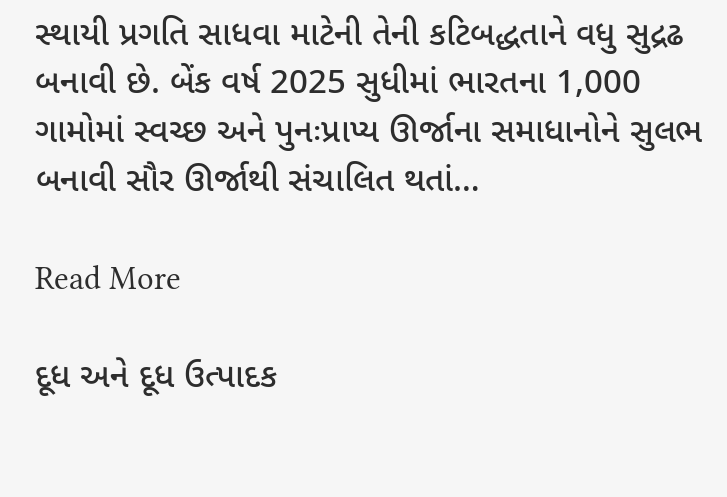સ્થાયી પ્રગતિ સાધવા માટેની તેની કટિબદ્ધતાને વધુ સુદ્રઢ બનાવી છે. બેંક વર્ષ 2025 સુધીમાં ભારતના 1,000 ગામોમાં સ્વચ્છ અને પુનઃપ્રાપ્ય ઊર્જાના સમાધાનોને સુલભ બનાવી સૌર ઊર્જાથી સંચાલિત થતાં…

Read More

દૂધ અને દૂધ ઉત્પાદક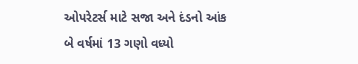ઓપરેટર્સ માટે સજા અને દંડનો આંક બે વર્ષમાં 13 ગણો વધ્યો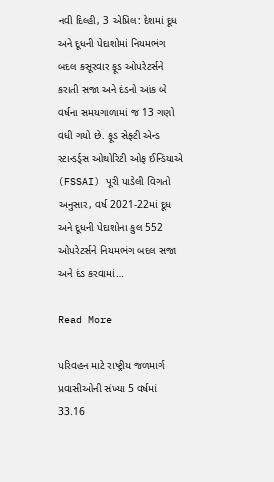નવી દિલ્હી, 3 એપ્રિલ: દેશમાં દૂધ અને દૂધની પેદાશોમાં નિયમભંગ બદલ કસૂરવાર ફૂડ ઓપરેટર્સને કરાતી સજા અને દંડનો આંક બે વર્ષના સમયગાળામાં જ 13 ગણો વધી ગયો છે. ફૂડ સેફ્ટી એન્ડ સ્ટાન્ડર્ડ્સ ઓથોરિટી ઓફ ઈન્ડિયાએ (FSSAI) પૂરી પાડેલી વિગતો અનુસાર, વર્ષ 2021-22માં દૂધ અને દૂધની પેદાશોના કુલ 552 ઓપરેટર્સને નિયમભંગ બદલ સજા અને દંડ કરવામાં…

Read More

પરિવહન માટે રાષ્ટ્રીય જળમાર્ગ પ્રવાસીઓની સંખ્યા 5 વર્ષમાં 33.16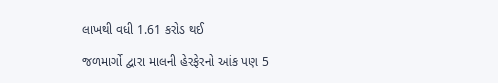લાખથી વધી 1.61 કરોડ થઈ

જળમાર્ગો દ્વારા માલની હેરફેરનો આંક પણ 5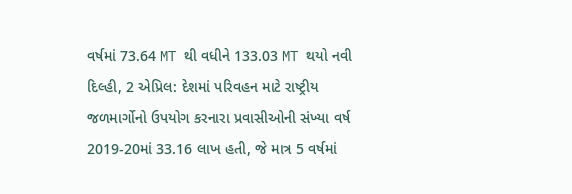વર્ષમાં 73.64 MT થી વધીને 133.03 MT થયો નવી દિલ્હી, 2 એપ્રિલ: દેશમાં પરિવહન માટે રાષ્ટ્રીય જળમાર્ગોનો ઉપયોગ કરનારા પ્રવાસીઓની સંખ્યા વર્ષ 2019-20માં 33.16 લાખ હતી, જે માત્ર 5 વર્ષમાં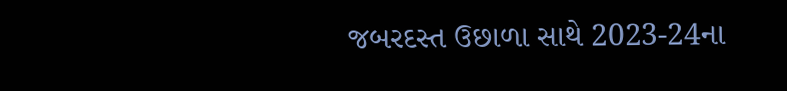જબરદસ્ત ઉછાળા સાથે 2023-24ના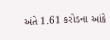અંતે 1.61 કરોડના આંકે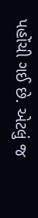પહોંચી ગઈ છે. એટલું જ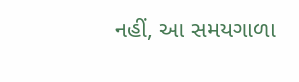નહીં, આ સમયગાળા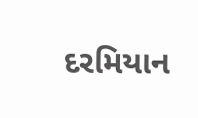દરમિયાન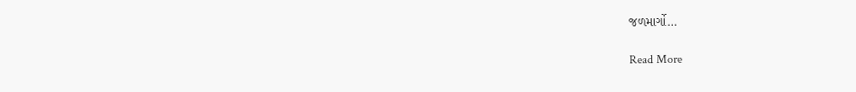જળમાર્ગો…

Read More